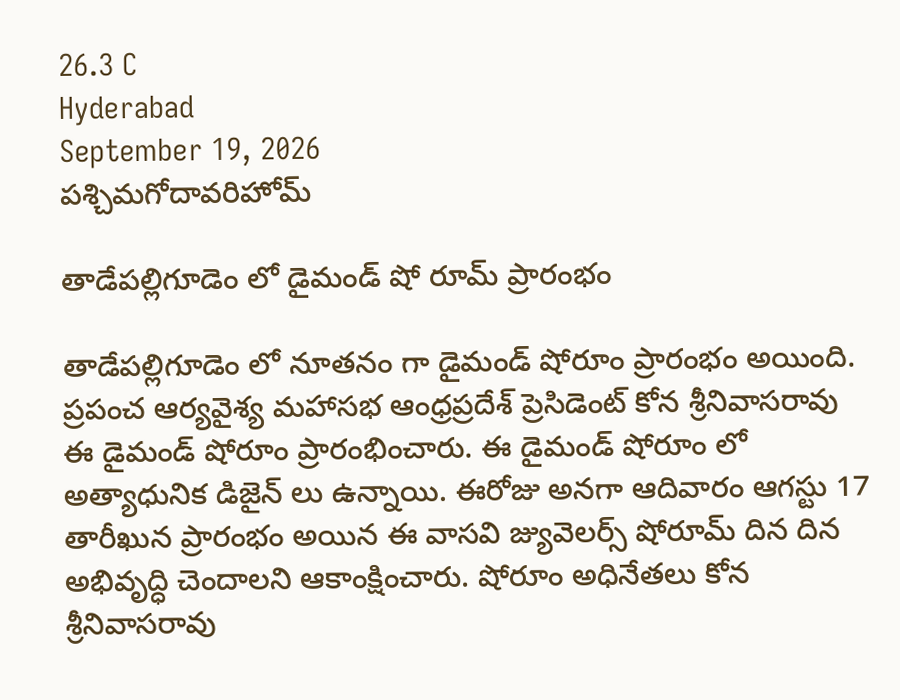26.3 C
Hyderabad
September 19, 2026
పశ్చిమగోదావరిహోమ్

తాడేపల్లిగూడెం లో డైమండ్ షో రూమ్ ప్రారంభం

తాడేపల్లిగూడెం లో నూతనం గా డైమండ్ షోరూం ప్రారంభం అయింది. ప్రపంచ ఆర్యవైశ్య మహాసభ ఆంధ్రప్రదేశ్ ప్రెసిడెంట్ కోన శ్రీనివాసరావు ఈ డైమండ్ షోరూం ప్రారంభించారు. ఈ డైమండ్ షోరూం లో అత్యాధునిక డిజైన్ లు ఉన్నాయి. ఈరోజు అనగా ఆదివారం ఆగస్టు 17 తారీఖున ప్రారంభం అయిన ఈ వాసవి జ్యువెలర్స్ షోరూమ్ దిన దిన అభివృద్ధి చెందాలని ఆకాంక్షించారు. షోరూం అధినేతలు కోన శ్రీనివాసరావు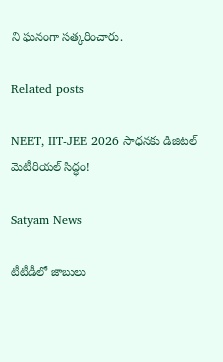ని ఘనంగా సత్కరించారు.

Related posts

NEET, IIT-JEE 2026 సాధనకు డిజిటల్ మెటీరియల్ సిద్ధం!

Satyam News

టీటీడీలో జాబులు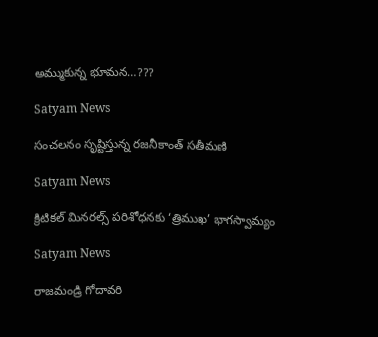అమ్ముకున్న భూమన…???

Satyam News

సంచలనం సృష్టిస్తున్న రజనీకాంత్ సతీమణి

Satyam News

క్రిటికల్ మినరల్స్ పరిశోధనకు ‘త్రిముఖ’ భాగస్వామ్యం

Satyam News

రాజమండ్రి గోదావరి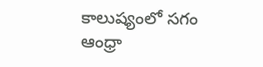కాలుష్యంలో సగం ఆంధ్రా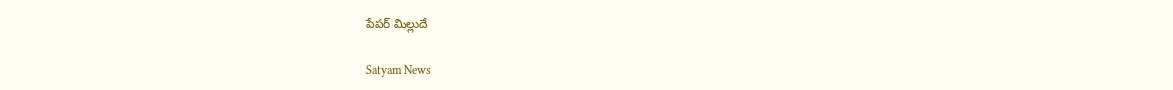పేపర్ మిల్లుదే

Satyam News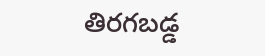తిరగబడ్డ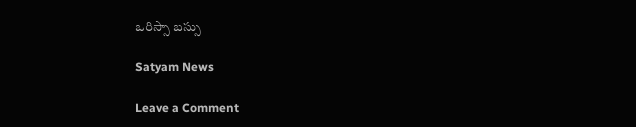ఒరిస్సా బస్సు

Satyam News

Leave a Comment